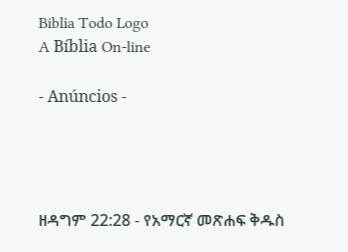Biblia Todo Logo
A Bíblia On-line

- Anúncios -




ዘዳግም 22:28 - የአማርኛ መጽሐፍ ቅዱስ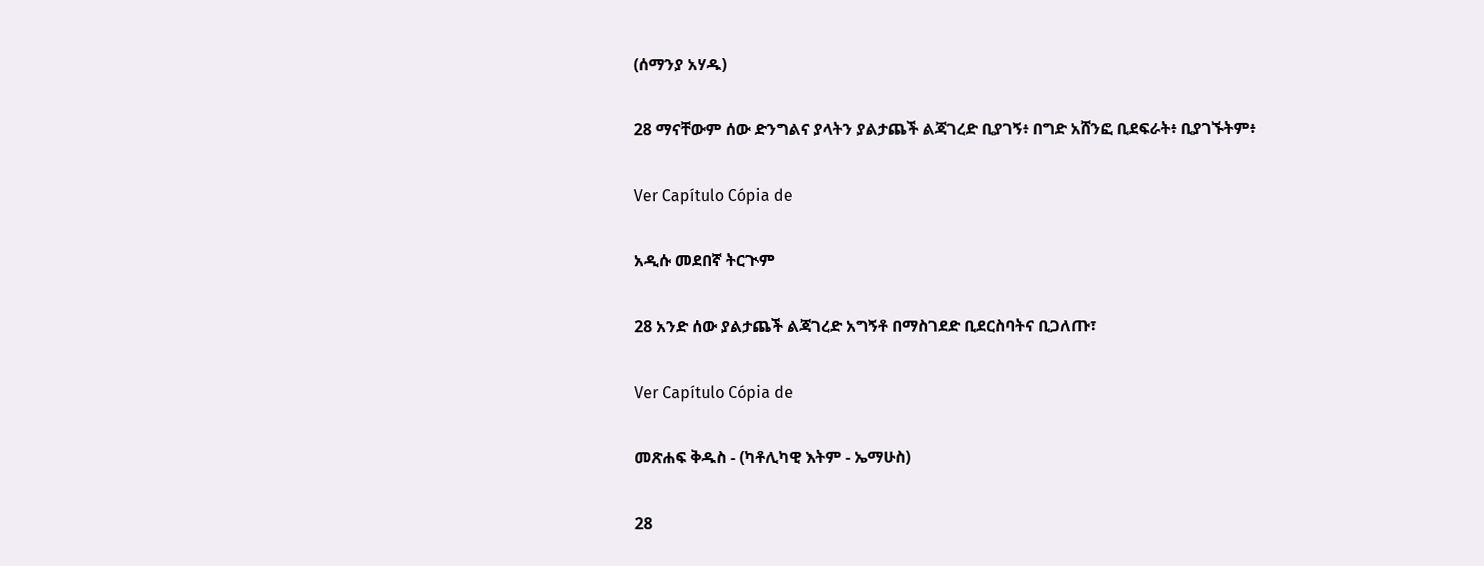(ሰማንያ አሃዱ)

28 ማናቸውም ሰው ድንግልና ያላትን ያልታጨች ልጃገረድ ቢያገኝ፥ በግድ አሸንፎ ቢደፍራት፥ ቢያገኙትም፥

Ver Capítulo Cópia de

አዲሱ መደበኛ ትርጒም

28 አንድ ሰው ያልታጨች ልጃገረድ አግኝቶ በማስገደድ ቢደርስባትና ቢጋለጡ፣

Ver Capítulo Cópia de

መጽሐፍ ቅዱስ - (ካቶሊካዊ እትም - ኤማሁስ)

28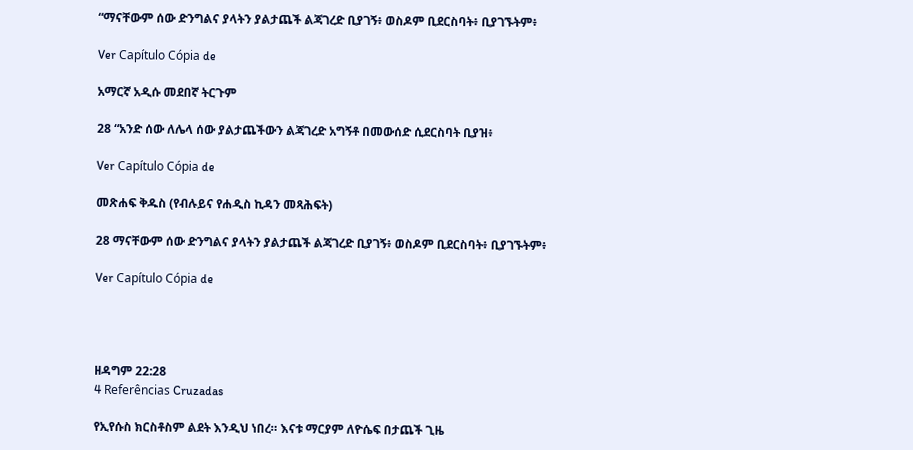“ማናቸውም ሰው ድንግልና ያላትን ያልታጨች ልጃገረድ ቢያገኝ፥ ወስዶም ቢደርስባት፥ ቢያገኙትም፥

Ver Capítulo Cópia de

አማርኛ አዲሱ መደበኛ ትርጉም

28 “አንድ ሰው ለሌላ ሰው ያልታጨችውን ልጃገረድ አግኝቶ በመውሰድ ሲደርስባት ቢያዝ፥

Ver Capítulo Cópia de

መጽሐፍ ቅዱስ (የብሉይና የሐዲስ ኪዳን መጻሕፍት)

28 ማናቸውም ሰው ድንግልና ያላትን ያልታጨች ልጃገረድ ቢያገኝ፥ ወስዶም ቢደርስባት፥ ቢያገኙትም፥

Ver Capítulo Cópia de




ዘዳግም 22:28
4 Referências Cruzadas

የኢየሱስ ክርስቶስም ልደት እንዲህ ነበረ። እናቱ ማርያም ለዮሴፍ በታጨች ጊዜ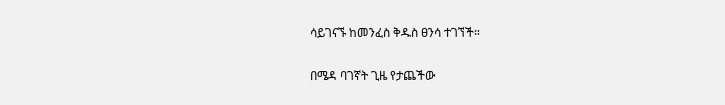ሳይገናኙ ከመንፈስ ቅዱስ ፀንሳ ተገኘች።


በሜዳ ባገኛት ጊዜ የታጨችው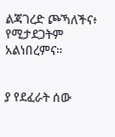ልጃገረድ ጮኻለችና፥ የሚታደጋትም አልነበረምና።


ያ የደፈራት ሰው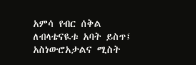አምሳ የብር ሰቅል ለብላቴናዪቱ አባት ይስጥ፤ አስነውሮአታልና ሚስት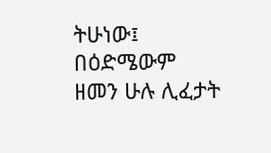ትሁነው፤ በዕድሜውም ዘመን ሁሉ ሊፈታት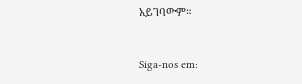አይገባውም።


Siga-nos em: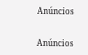Anúncios


Anúncios